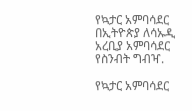የኳታር አምባሳደር በኢትዮጵያ ለሳኡዲ አረቢያ አምባሳደር የስንብት ግብዣ.

የኳታር አምባሳደር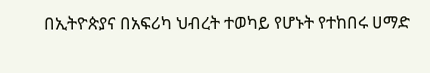በኢትዮጵያና በአፍሪካ ህብረት ተወካይ የሆኑት የተከበሩ ሀማድ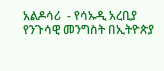አልዶሳሪ  - የሳኡዲ አረቢያ የንጉሳዊ መንግስት በኢትዮጵያ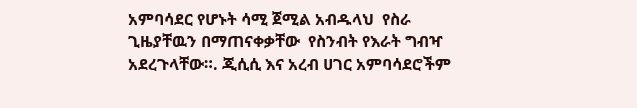አምባሳደር የሆኑት ሳሚ ጀሚል አብዱላህ  የስራ ጊዜያቸዉን በማጠናቀቃቸው  የስንብት የእራት ግብዣ አደረጉላቸው።. ጂሲሲ እና አረብ ሀገር አምባሳደሮችም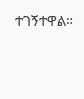ተገኝተዋል።